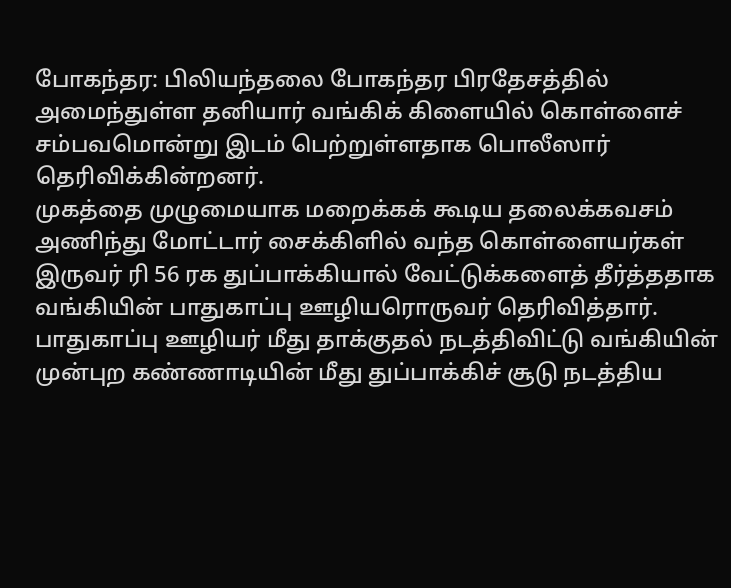போகந்தர: பிலியந்தலை போகந்தர பிரதேசத்தில் அமைந்துள்ள தனியார் வங்கிக் கிளையில் கொள்ளைச் சம்பவமொன்று இடம் பெற்றுள்ளதாக பொலீஸார் தெரிவிக்கின்றனர்.
முகத்தை முழுமையாக மறைக்கக் கூடிய தலைக்கவசம் அணிந்து மோட்டார் சைக்கிளில் வந்த கொள்ளையர்கள் இருவர் ரி 56 ரக துப்பாக்கியால் வேட்டுக்களைத் தீர்த்ததாக வங்கியின் பாதுகாப்பு ஊழியரொருவர் தெரிவித்தார். பாதுகாப்பு ஊழியர் மீது தாக்குதல் நடத்திவிட்டு வங்கியின் முன்புற கண்ணாடியின் மீது துப்பாக்கிச் சூடு நடத்திய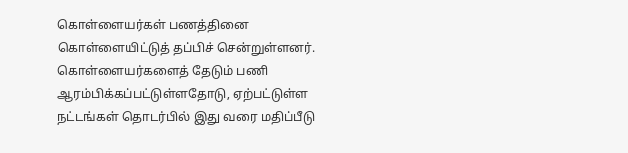கொள்ளையர்கள் பணத்தினை கொள்ளையிட்டுத் தப்பிச் சென்றுள்ளனர்.
கொள்ளையர்களைத் தேடும் பணி ஆரம்பிக்கப்பட்டுள்ளதோடு, ஏற்பட்டுள்ள நட்டங்கள் தொடர்பில் இது வரை மதிப்பீடு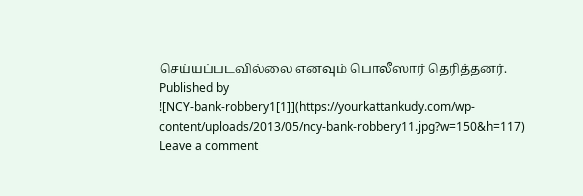செய்யப்படவில்லை எனவும் பொலீஸார் தெரித்தனர்.
Published by
![NCY-bank-robbery1[1]](https://yourkattankudy.com/wp-content/uploads/2013/05/ncy-bank-robbery11.jpg?w=150&h=117)
Leave a comment